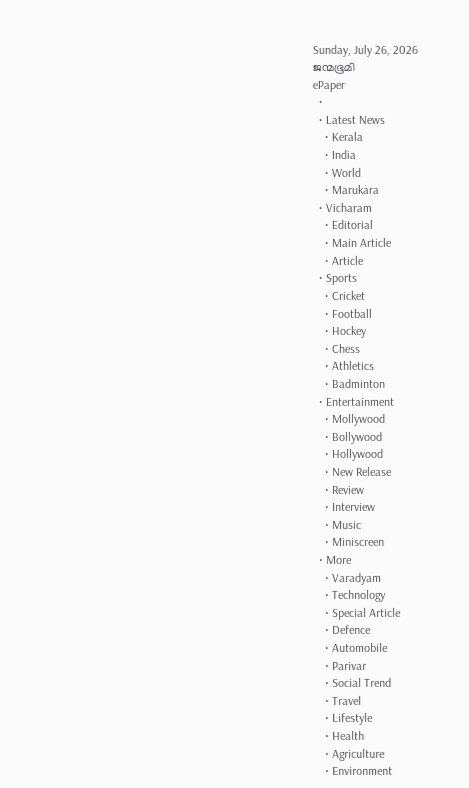Sunday, July 26, 2026
ജന്മഭൂമി
ePaper
  •
  • Latest News
    • Kerala
    • India
    • World
    • Marukara
  • Vicharam
    • Editorial
    • Main Article
    • Article
  • Sports
    • Cricket
    • Football
    • Hockey
    • Chess
    • Athletics
    • Badminton
  • Entertainment
    • Mollywood
    • Bollywood
    • Hollywood
    • New Release
    • Review
    • Interview
    • Music
    • Miniscreen
  • More
    • Varadyam
    • Technology
    • Special Article
    • Defence
    • Automobile
    • Parivar
    • Social Trend
    • Travel
    • Lifestyle
    • Health
    • Agriculture
    • Environment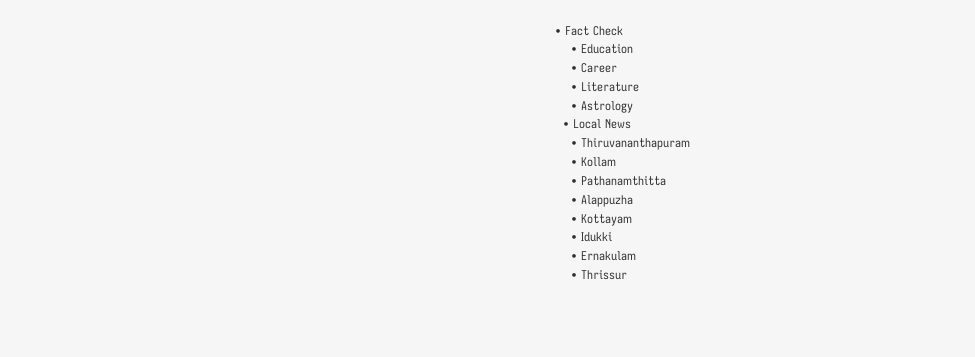• Fact Check
    • Education
    • Career
    • Literature
    • Astrology
  • Local News
    • Thiruvananthapuram
    • Kollam
    • Pathanamthitta
    • Alappuzha
    • Kottayam
    • Idukki
    • Ernakulam
    • Thrissur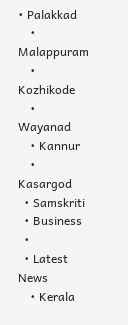• Palakkad
    • Malappuram
    • Kozhikode
    • Wayanad
    • Kannur
    • Kasargod
  • Samskriti
  • Business
  •
  • Latest News
    • Kerala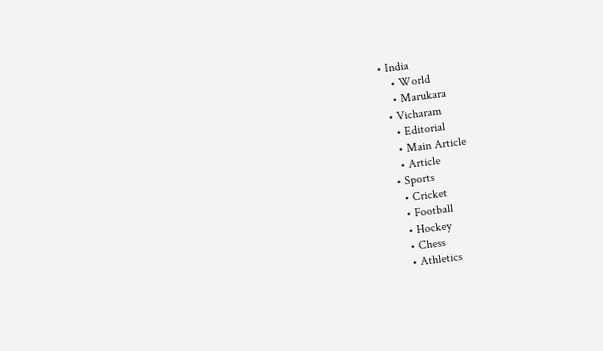• India
    • World
    • Marukara
  • Vicharam
    • Editorial
    • Main Article
    • Article
  • Sports
    • Cricket
    • Football
    • Hockey
    • Chess
    • Athletics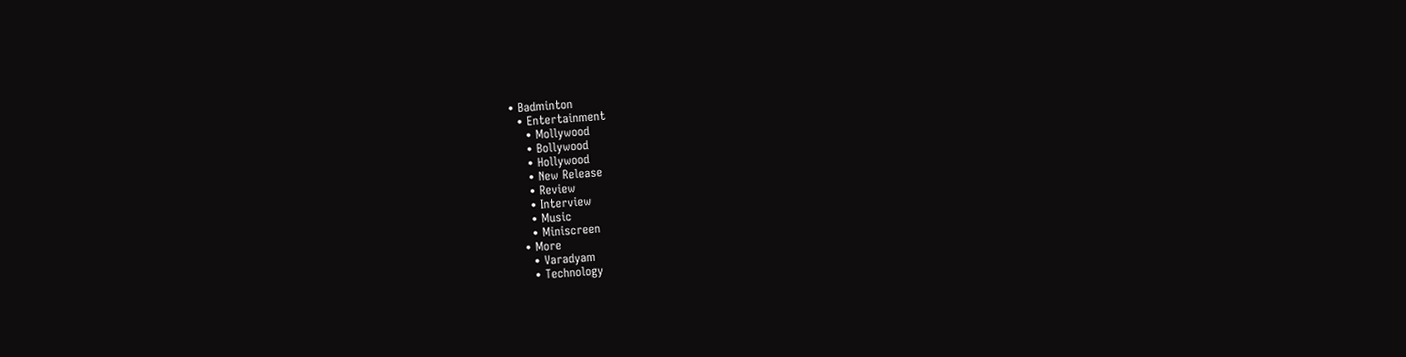• Badminton
  • Entertainment
    • Mollywood
    • Bollywood
    • Hollywood
    • New Release
    • Review
    • Interview
    • Music
    • Miniscreen
  • More
    • Varadyam
    • Technology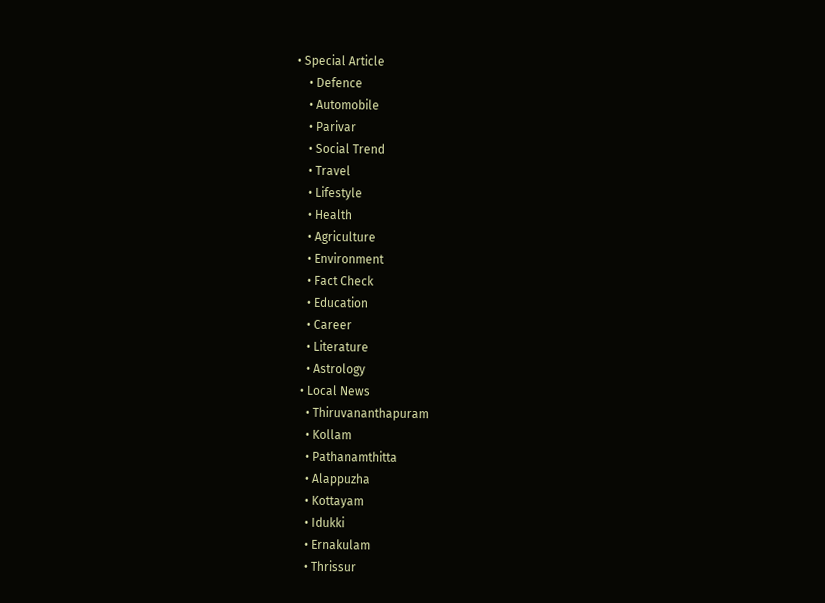• Special Article
    • Defence
    • Automobile
    • Parivar
    • Social Trend
    • Travel
    • Lifestyle
    • Health
    • Agriculture
    • Environment
    • Fact Check
    • Education
    • Career
    • Literature
    • Astrology
  • Local News
    • Thiruvananthapuram
    • Kollam
    • Pathanamthitta
    • Alappuzha
    • Kottayam
    • Idukki
    • Ernakulam
    • Thrissur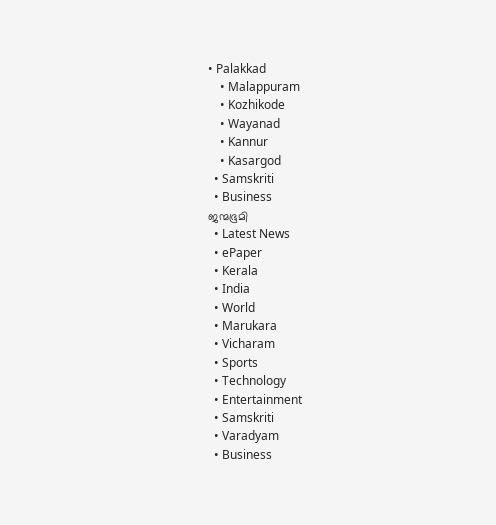• Palakkad
    • Malappuram
    • Kozhikode
    • Wayanad
    • Kannur
    • Kasargod
  • Samskriti
  • Business
ജന്മഭൂമി
  • Latest News
  • ePaper
  • Kerala
  • India
  • World
  • Marukara
  • Vicharam
  • Sports
  • Technology
  • Entertainment
  • Samskriti
  • Varadyam
  • Business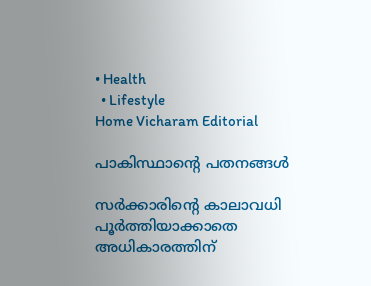• Health
  • Lifestyle
Home Vicharam Editorial

പാകിസ്ഥാന്റെ പതനങ്ങള്‍

സര്‍ക്കാരിന്റെ കാലാവധി പൂര്‍ത്തിയാക്കാതെ അധികാരത്തിന്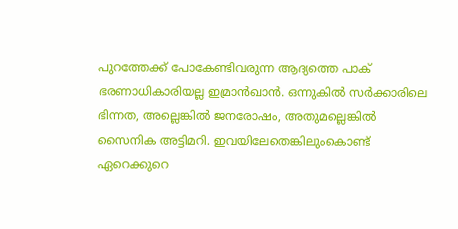പുറത്തേക്ക് പോകേണ്ടിവരുന്ന ആദ്യത്തെ പാക് ഭരണാധികാരിയല്ല ഇമ്രാന്‍ഖാന്‍. ഒന്നുകില്‍ സര്‍ക്കാരിലെ ഭിന്നത, അല്ലെങ്കില്‍ ജനരോഷം, അതുമല്ലെങ്കില്‍ സൈനിക അട്ടിമറി. ഇവയിലേതെങ്കിലുംകൊണ്ട് ഏറെക്കുറെ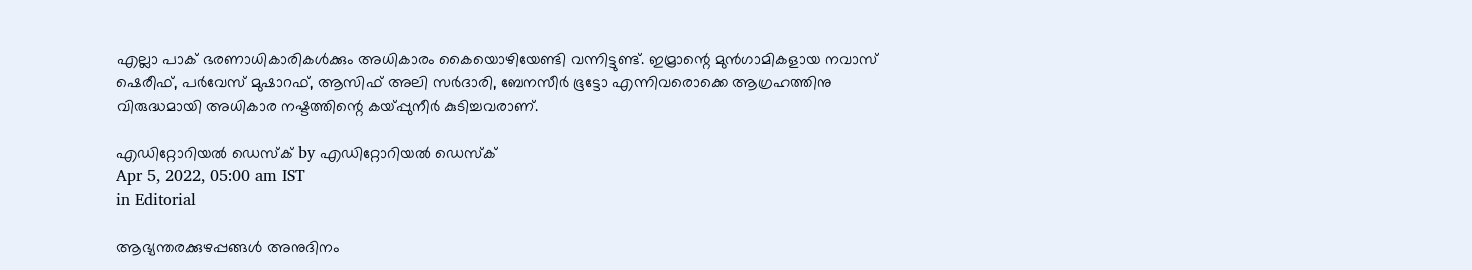എല്ലാ പാക് ഭരണാധികാരികള്‍ക്കും അധികാരം കൈയൊഴിയേണ്ടി വന്നിട്ടുണ്ട്. ഇമ്രാന്റെ മുന്‍ഗാമികളായ നവാസ് ഷെരീഫ്, പര്‍വേസ് മുഷാറഫ്, ആസിഫ് അലി സര്‍ദാരി, ബേനസീര്‍ ഭൂട്ടോ എന്നിവരൊക്കെ ആഗ്രഹത്തിനു വിരുദ്ധമായി അധികാര നഷ്ടത്തിന്റെ കയ്‌പ്പുനീര്‍ കുടിച്ചവരാണ്.

എഡിറ്റോറിയൽ ഡെസ്ക് by എഡിറ്റോറിയൽ ഡെസ്ക്
Apr 5, 2022, 05:00 am IST
in Editorial

ആഭ്യന്തരക്കുഴപ്പങ്ങള്‍ അനുദിനം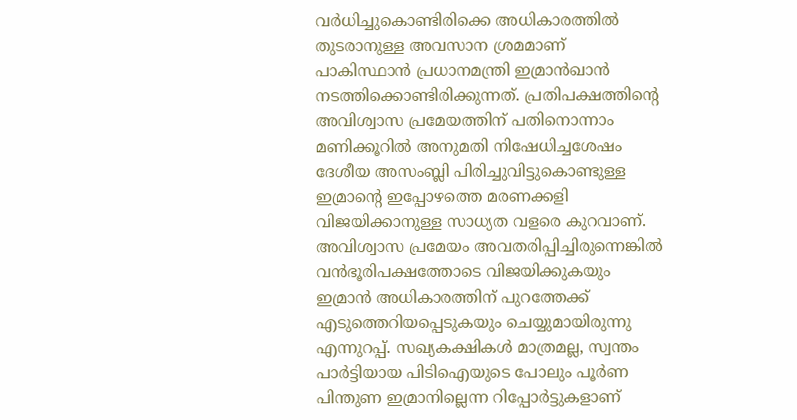വര്‍ധിച്ചുകൊണ്ടിരിക്കെ അധികാരത്തില്‍ തുടരാനുള്ള അവസാന ശ്രമമാണ് പാകിസ്ഥാന്‍ പ്രധാനമന്ത്രി ഇമ്രാന്‍ഖാന്‍ നടത്തിക്കൊണ്ടിരിക്കുന്നത്. പ്രതിപക്ഷത്തിന്റെ അവിശ്വാസ പ്രമേയത്തിന് പതിനൊന്നാം മണിക്കൂറില്‍ അനുമതി നിഷേധിച്ചശേഷം ദേശീയ അസംബ്ലി പിരിച്ചുവിട്ടുകൊണ്ടുള്ള ഇമ്രാന്റെ ഇപ്പോഴത്തെ മരണക്കളി വിജയിക്കാനുള്ള സാധ്യത വളരെ കുറവാണ്. അവിശ്വാസ പ്രമേയം അവതരിപ്പിച്ചിരുന്നെങ്കില്‍ വന്‍ഭൂരിപക്ഷത്തോടെ വിജയിക്കുകയും ഇമ്രാന്‍ അധികാരത്തിന് പുറത്തേക്ക് എടുത്തെറിയപ്പെടുകയും ചെയ്യുമായിരുന്നു എന്നുറപ്പ്. സഖ്യകക്ഷികള്‍ മാത്രമല്ല, സ്വന്തം പാര്‍ട്ടിയായ പിടിഐയുടെ പോലും പൂര്‍ണ പിന്തുണ ഇമ്രാനില്ലെന്ന റിപ്പോര്‍ട്ടുകളാണ്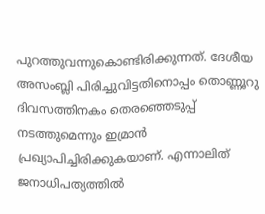പുറത്തുവന്നുകൊണ്ടിരിക്കുന്നത്. ദേശീയ അസംബ്ലി പിരിച്ചുവിട്ടതിനൊപ്പം തൊണ്ണൂറു ദിവസത്തിനകം തെരഞ്ഞെടുപ്പ് നടത്തുമെന്നും ഇമ്രാന്‍ പ്രഖ്യാപിച്ചിരിക്കുകയാണ്. എന്നാലിത് ജനാധിപത്യത്തില്‍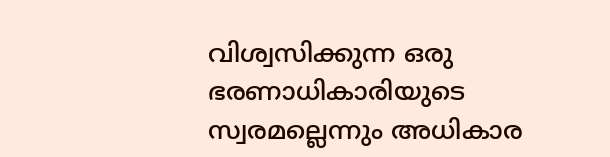വിശ്വസിക്കുന്ന ഒരു ഭരണാധികാരിയുടെ സ്വരമല്ലെന്നും അധികാര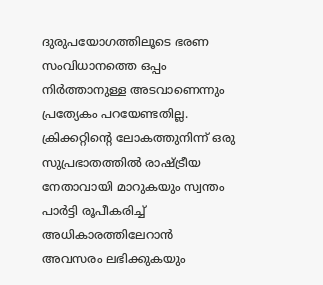ദുരുപയോഗത്തിലൂടെ ഭരണ സംവിധാനത്തെ ഒപ്പം നിര്‍ത്താനുള്ള അടവാണെന്നും പ്രത്യേകം പറയേണ്ടതില്ല. ക്രിക്കറ്റിന്റെ ലോകത്തുനിന്ന് ഒരു സുപ്രഭാതത്തില്‍ രാഷ്‌ട്രീയ നേതാവായി മാറുകയും സ്വന്തം പാര്‍ട്ടി രൂപീകരിച്ച് അധികാരത്തിലേറാന്‍ അവസരം ലഭിക്കുകയും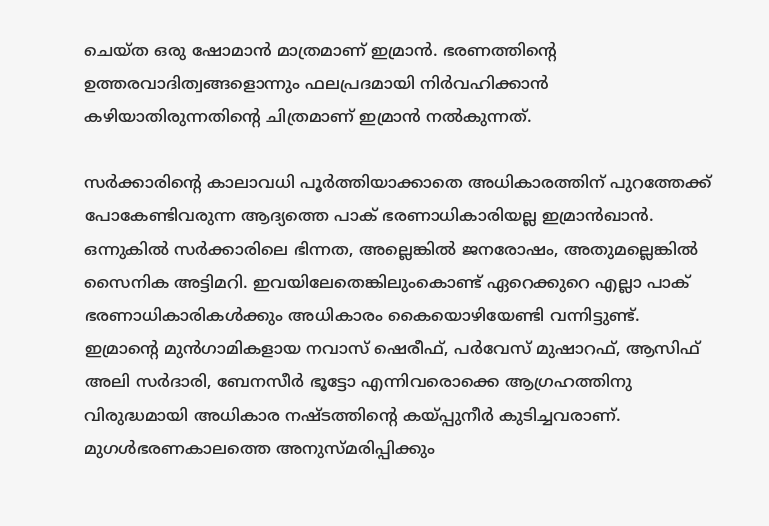ചെയ്ത ഒരു ഷോമാന്‍ മാത്രമാണ് ഇമ്രാന്‍. ഭരണത്തിന്റെ ഉത്തരവാദിത്വങ്ങളൊന്നും ഫലപ്രദമായി നിര്‍വഹിക്കാന്‍ കഴിയാതിരുന്നതിന്റെ ചിത്രമാണ് ഇമ്രാന്‍ നല്‍കുന്നത്.

സര്‍ക്കാരിന്റെ കാലാവധി പൂര്‍ത്തിയാക്കാതെ അധികാരത്തിന് പുറത്തേക്ക് പോകേണ്ടിവരുന്ന ആദ്യത്തെ പാക് ഭരണാധികാരിയല്ല ഇമ്രാന്‍ഖാന്‍. ഒന്നുകില്‍ സര്‍ക്കാരിലെ ഭിന്നത, അല്ലെങ്കില്‍ ജനരോഷം, അതുമല്ലെങ്കില്‍ സൈനിക അട്ടിമറി. ഇവയിലേതെങ്കിലുംകൊണ്ട് ഏറെക്കുറെ എല്ലാ പാക് ഭരണാധികാരികള്‍ക്കും അധികാരം കൈയൊഴിയേണ്ടി വന്നിട്ടുണ്ട്. ഇമ്രാന്റെ മുന്‍ഗാമികളായ നവാസ് ഷെരീഫ്, പര്‍വേസ് മുഷാറഫ്, ആസിഫ് അലി സര്‍ദാരി, ബേനസീര്‍ ഭൂട്ടോ എന്നിവരൊക്കെ ആഗ്രഹത്തിനു വിരുദ്ധമായി അധികാര നഷ്ടത്തിന്റെ കയ്‌പ്പുനീര്‍ കുടിച്ചവരാണ്. മുഗള്‍ഭരണകാലത്തെ അനുസ്മരിപ്പിക്കും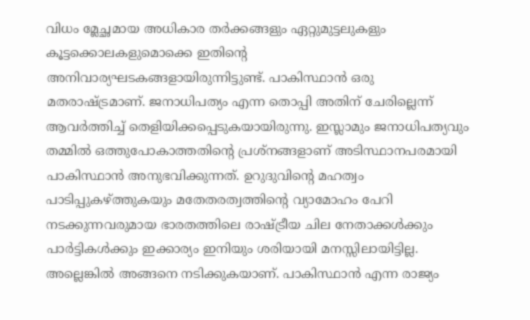വിധം മ്ലേച്ഛമായ അധികാര തര്‍ക്കങ്ങളും ഏറ്റുമുട്ടലുകളും കൂട്ടക്കൊലകളുമൊക്കെ ഇതിന്റെ അനിവാര്യഘടകങ്ങളായിരുന്നിട്ടുണ്ട്. പാകിസ്ഥാന്‍ ഒരു മതരാഷ്‌ട്രമാണ്. ജനാധിപത്യം എന്ന തൊപ്പി അതിന് ചേരില്ലെന്ന് ആവര്‍ത്തിച്ച് തെളിയിക്കപ്പെടുകയായിരുന്നു. ഇസ്ലാമും ജനാധിപത്യവും തമ്മില്‍ ഒത്തുപോകാത്തതിന്റെ പ്രശ്‌നങ്ങളാണ് അടിസ്ഥാനപരമായി പാകിസ്ഥാന്‍ അനുഭവിക്കുന്നത്. ഉറുദുവിന്റെ മഹത്വം പാടിപ്പുകഴ്‌ത്തുകയും മതേതരത്വത്തിന്റെ വ്യാമോഹം പേറി നടക്കുന്നവരുമായ ഭാരതത്തിലെ രാഷ്‌ട്രീയ ചില നേതാക്കള്‍ക്കും പാര്‍ട്ടികള്‍ക്കും ഇക്കാര്യം ഇനിയും ശരിയായി മനസ്സിലായിട്ടില്ല. അല്ലെങ്കില്‍ അങ്ങനെ നടിക്കുകയാണ്. പാകിസ്ഥാന്‍ എന്ന രാജ്യം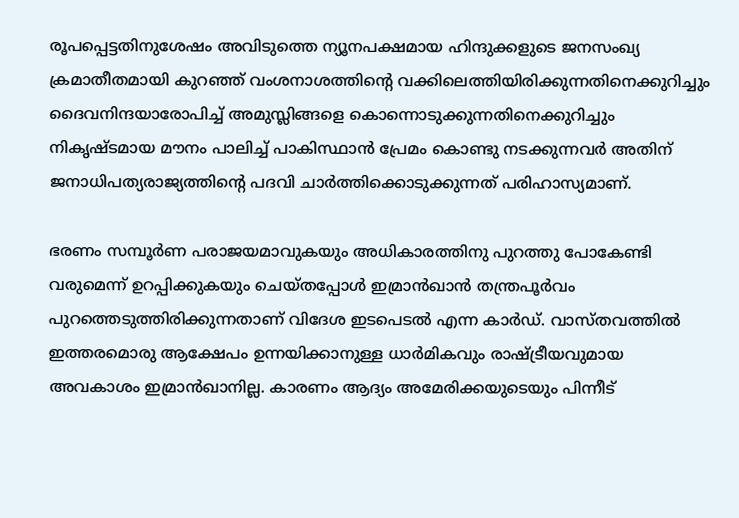രൂപപ്പെട്ടതിനുശേഷം അവിടുത്തെ ന്യൂനപക്ഷമായ ഹിന്ദുക്കളുടെ ജനസംഖ്യ ക്രമാതീതമായി കുറഞ്ഞ് വംശനാശത്തിന്റെ വക്കിലെത്തിയിരിക്കുന്നതിനെക്കുറിച്ചും ദൈവനിന്ദയാരോപിച്ച് അമുസ്ലിങ്ങളെ കൊന്നൊടുക്കുന്നതിനെക്കുറിച്ചും നികൃഷ്ടമായ മൗനം പാലിച്ച് പാകിസ്ഥാന്‍ പ്രേമം കൊണ്ടു നടക്കുന്നവര്‍ അതിന് ജനാധിപത്യരാജ്യത്തിന്റെ പദവി ചാര്‍ത്തിക്കൊടുക്കുന്നത് പരിഹാസ്യമാണ്.

ഭരണം സമ്പൂര്‍ണ പരാജയമാവുകയും അധികാരത്തിനു പുറത്തു പോകേണ്ടി വരുമെന്ന് ഉറപ്പിക്കുകയും ചെയ്തപ്പോള്‍ ഇമ്രാന്‍ഖാന്‍ തന്ത്രപൂര്‍വം പുറത്തെടുത്തിരിക്കുന്നതാണ് വിദേശ ഇടപെടല്‍ എന്ന കാര്‍ഡ്. വാസ്തവത്തില്‍ ഇത്തരമൊരു ആക്ഷേപം ഉന്നയിക്കാനുള്ള ധാര്‍മികവും രാഷ്‌ട്രീയവുമായ അവകാശം ഇമ്രാന്‍ഖാനില്ല. കാരണം ആദ്യം അമേരിക്കയുടെയും പിന്നീട്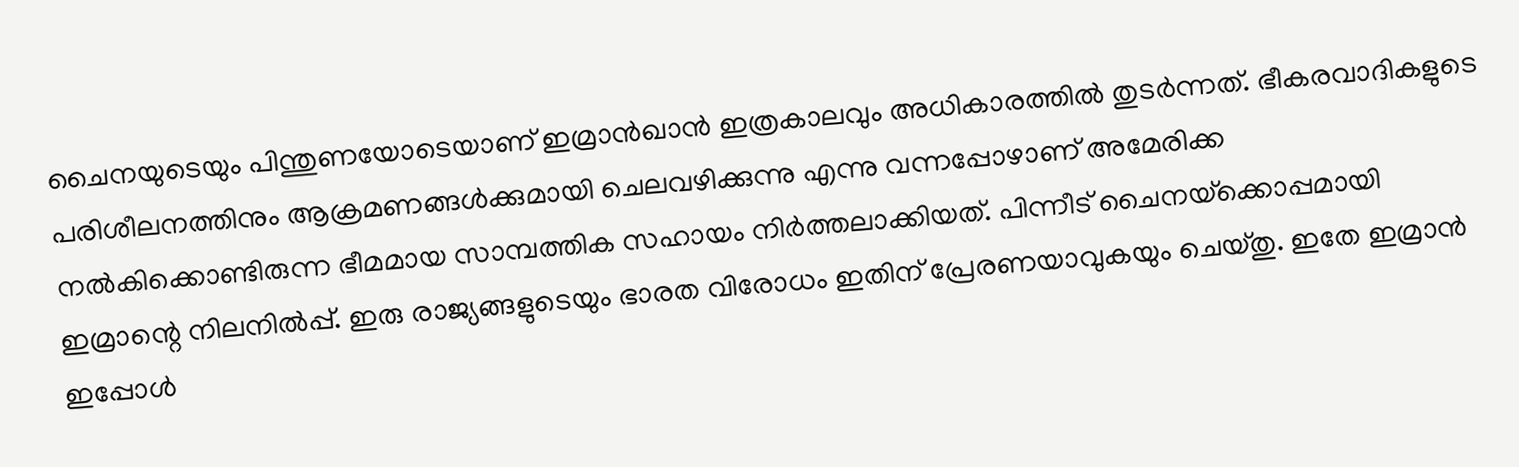ചൈനയുടെയും പിന്തുണയോടെയാണ് ഇമ്രാന്‍ഖാന്‍ ഇത്രകാലവും അധികാരത്തില്‍ തുടര്‍ന്നത്. ഭീകരവാദികളുടെ പരിശീലനത്തിനും ആക്രമണങ്ങള്‍ക്കുമായി ചെലവഴിക്കുന്നു എന്നു വന്നപ്പോഴാണ് അമേരിക്ക നല്‍കിക്കൊണ്ടിരുന്ന ഭീമമായ സാമ്പത്തിക സഹായം നിര്‍ത്തലാക്കിയത്. പിന്നീട് ചൈനയ്‌ക്കൊപ്പമായി ഇമ്രാന്റെ നിലനില്‍പ്പ്. ഇരു രാജ്യങ്ങളുടെയും ഭാരത വിരോധം ഇതിന് പ്രേരണയാവുകയും ചെയ്തു. ഇതേ ഇമ്രാന്‍ ഇപ്പോള്‍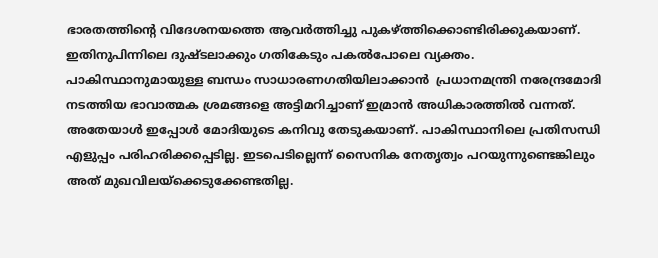ഭാരതത്തിന്റെ വിദേശനയത്തെ ആവര്‍ത്തിച്ചു പുകഴ്‌ത്തിക്കൊണ്ടിരിക്കുകയാണ്. ഇതിനുപിന്നിലെ ദുഷ്ടലാക്കും ഗതികേടും പകല്‍പോലെ വ്യക്തം. പാകിസ്ഥാനുമായുള്ള ബന്ധം സാധാരണഗതിയിലാക്കാന്‍  പ്രധാനമന്ത്രി നരേന്ദ്രമോദി നടത്തിയ ഭാവാത്മക ശ്രമങ്ങളെ അട്ടിമറിച്ചാണ് ഇമ്രാന്‍ അധികാരത്തില്‍ വന്നത്. അതേയാള്‍ ഇപ്പോള്‍ മോദിയുടെ കനിവു തേടുകയാണ്. പാകിസ്ഥാനിലെ പ്രതിസന്ധി എളുപ്പം പരിഹരിക്കപ്പെടില്ല. ഇടപെടില്ലെന്ന് സൈനിക നേതൃത്വം പറയുന്നുണ്ടെങ്കിലും അത് മുഖവിലയ്‌ക്കെടുക്കേണ്ടതില്ല.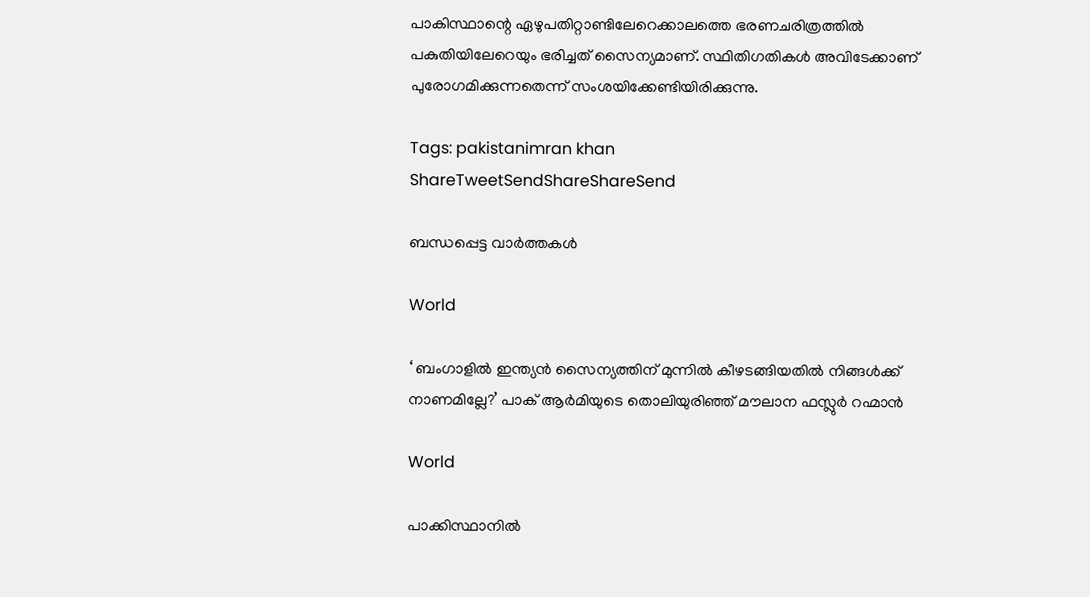പാകിസ്ഥാന്റെ ഏഴുപതിറ്റാണ്ടിലേറെക്കാലത്തെ ഭരണചരിത്രത്തില്‍ പകുതിയിലേറെയും ഭരിച്ചത് സൈന്യമാണ്. സ്ഥിതിഗതികള്‍ അവിടേക്കാണ് പുരോഗമിക്കുന്നതെന്ന് സംശയിക്കേണ്ടിയിരിക്കുന്നു.

Tags: pakistanimran khan
ShareTweetSendShareShareSend

ബന്ധപ്പെട്ട വാര്‍ത്തകള്‍

World

‘ ബംഗാളിൽ ഇന്ത്യൻ സൈന്യത്തിന് മുന്നിൽ കീഴടങ്ങിയതിൽ നിങ്ങൾക്ക് നാണമില്ലേ?’ പാക് ആർമിയുടെ തൊലിയുരിഞ്ഞ് മൗലാന ഫസ്ലുർ റഹ്മാൻ

World

പാക്കിസ്ഥാനിൽ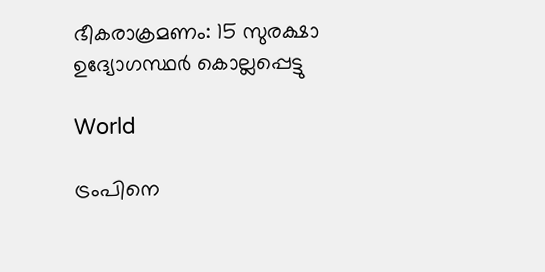ഭീകരാക്രമണം: 15 സുരക്ഷാ ഉദ്യോഗസ്ഥർ കൊല്ലപ്പെട്ടു

World

ട്രംപിനെ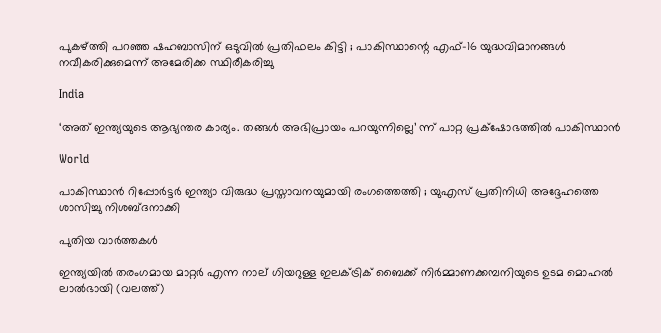പുകഴ്‌ത്തി പറഞ്ഞ ഷഹബാസിന് ഒടുവിൽ പ്രതിഫലം കിട്ടി ; പാകിസ്ഥാന്റെ എഫ്-16 യുദ്ധവിമാനങ്ങൾ നവീകരിക്കുമെന്ന് അമേരിക്ക സ്ഥിരീകരിച്ചു

India

‘അത് ഇന്ത്യയുടെ ആഭ്യന്തര കാര്യം. തങ്ങള്‍ അഭിപ്രായം പറയുന്നില്ലെ’ ന്ന് പാറ്റ പ്രക്‌ഷോഭത്തില്‍ പാകിസ്ഥാന്‍

World

പാകിസ്ഥാൻ റിപ്പോർട്ടർ ഇന്ത്യാ വിരുദ്ധ പ്രസ്താവനയുമായി രംഗത്തെത്തി ; യുഎസ് പ്രതിനിധി അദ്ദേഹത്തെ ശാസിച്ചു നിശബ്ദനാക്കി

പുതിയ വാര്‍ത്തകള്‍

ഇന്ത്യയില്‍ തരംഗമായ മാറ്റര്‍ എന്ന നാല് ഗിയറുള്ള ഇലക്ട്രിക് ബൈക്ക് നിര്‍മ്മാണക്കമ്പനിയുടെ ഉടമ മൊഹല്‍ ലാല്‍ഭായി (വലത്ത്)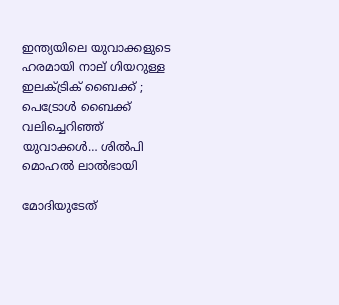ഇന്ത്യയിലെ യുവാക്കളുടെ ഹരമായി നാല് ഗിയറുള്ള ഇലക്ട്രിക് ബൈക്ക് ; പെട്രോള്‍ ബൈക്ക് വലിച്ചെറിഞ്ഞ് യുവാക്കള്‍… ശില്‍പി മൊഹല്‍ ലാല്‍ഭായി

മോദിയുടേത്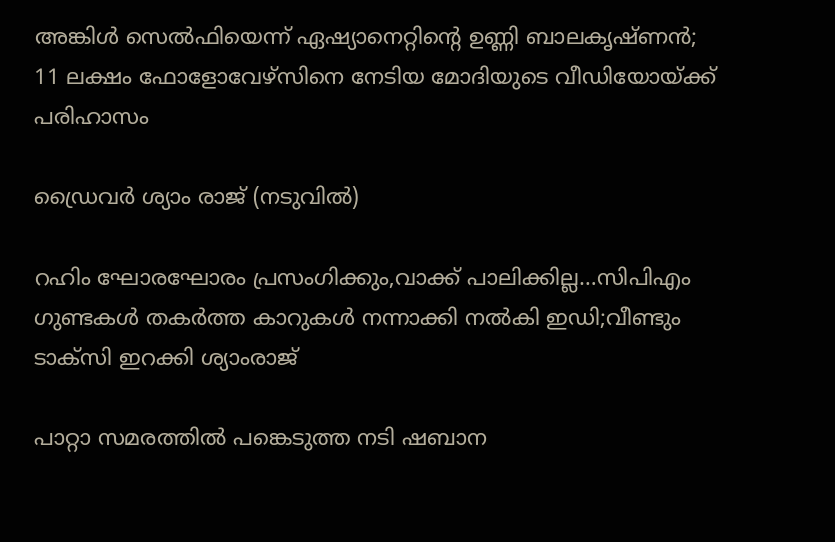അങ്കിള്‍ സെല്‍ഫിയെന്ന് ഏഷ്യാനെറ്റിന്റെ ഉണ്ണി ബാലകൃഷ്ണന്‍; 11 ലക്ഷം ഫോളോവേഴ്സിനെ നേടിയ മോദിയുടെ വീഡിയോയ്‌ക്ക് പരിഹാസം

ഡ്രൈവര്‍ ശ്യാം രാജ് (നടുവില്‍)

റഹിം ഘോരഘോരം പ്രസംഗിക്കും,വാക്ക് പാലിക്കില്ല…സിപിഎം ഗുണ്ടകള്‍ തകര്‍ത്ത കാറുകള്‍ നന്നാക്കി നല്‍കി ഇഡി;വീണ്ടും ടാക്സി ഇറക്കി ശ്യാംരാജ്

പാറ്റാ സമരത്തിൽ പങ്കെടുത്ത നടി ഷബാന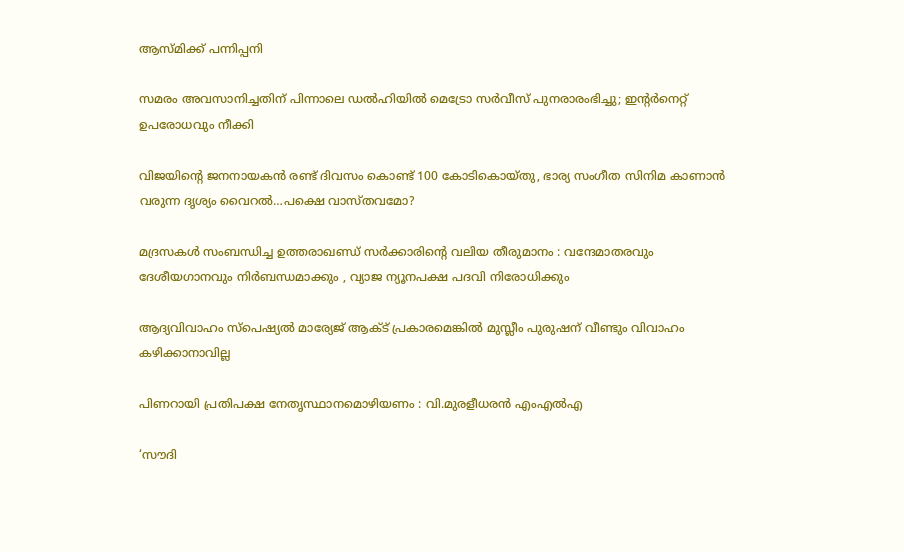ആസ്മിക്ക് പന്നിപ്പനി

സമരം അവസാനിച്ചതിന് പിന്നാലെ ഡല്‍ഹിയില്‍ മെട്രോ സർവീസ് പുനരാരംഭിച്ചു; ഇന്റര്‍നെറ്റ് ഉപരോധവും നീക്കി

വിജയിന്റെ ജനനായകന്‍ രണ്ട് ദിവസം കൊണ്ട് 100 കോടികൊയ്തു, ഭാര്യ സംഗീത സിനിമ കാണാന്‍ വരുന്ന ദൃശ്യം വൈറല്‍…പക്ഷെ വാസ്തവമോ?

മദ്രസകൾ സംബന്ധിച്ച ഉത്തരാഖണ്ഡ് സർക്കാരിന്റെ വലിയ തീരുമാനം : വന്ദേമാതരവും ദേശീയഗാനവും നിർബന്ധമാക്കും , വ്യാജ ന്യൂനപക്ഷ പദവി നിരോധിക്കും

ആദ്യവിവാഹം സ്‌പെഷ്യല്‍ മാര്യേജ് ആക്ട് പ്രകാരമെങ്കില്‍ മുസ്ലീം പുരുഷന് വീണ്ടും വിവാഹം കഴിക്കാനാവില്ല

പിണറായി പ്രതിപക്ഷ നേതൃസ്ഥാനമൊഴിയണം : വി.മുരളീധരന്‍ എംഎല്‍എ

‘സൗദി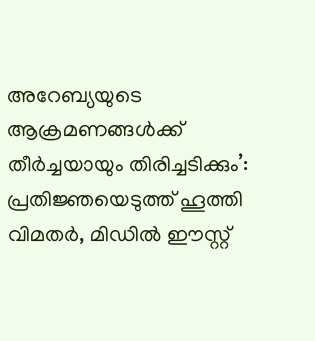അറേബ്യയുടെ ആക്രമണങ്ങൾക്ക് തീർച്ചയായും തിരിച്ചടിക്കും’: പ്രതിജ്ഞയെടുത്ത് ഹൂത്തി വിമതർ, മിഡിൽ ഈസ്റ്റ്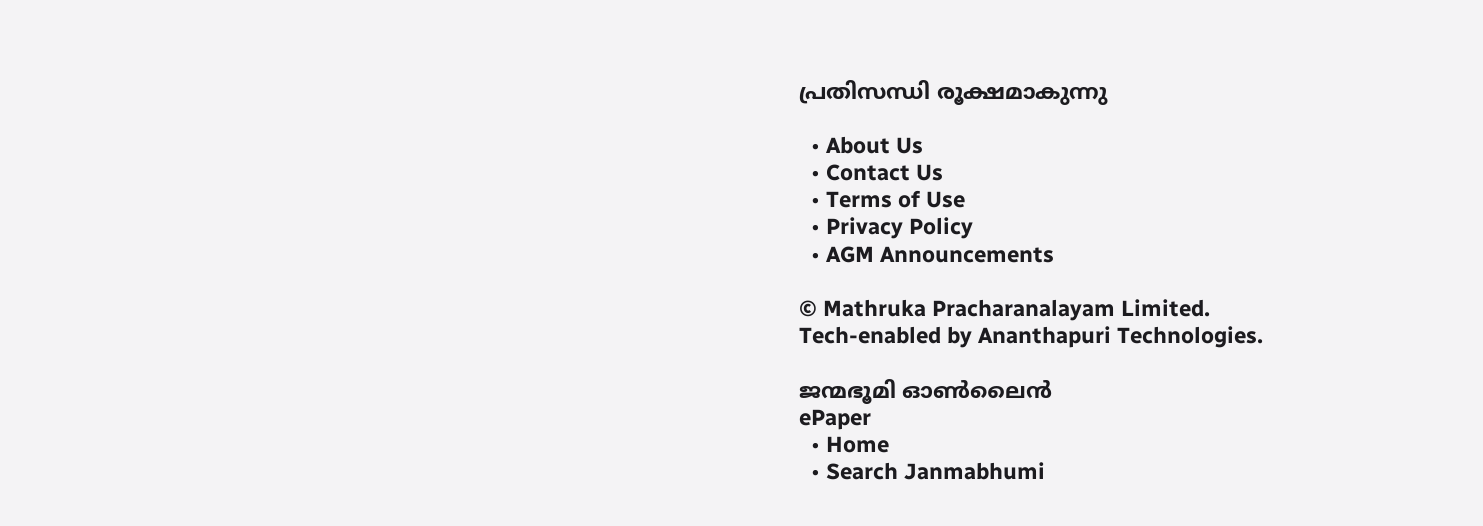പ്രതിസന്ധി രൂക്ഷമാകുന്നു

  • About Us
  • Contact Us
  • Terms of Use
  • Privacy Policy
  • AGM Announcements

© Mathruka Pracharanalayam Limited.
Tech-enabled by Ananthapuri Technologies.

ജന്മഭൂമി ഓണ്‍ലൈന്‍
ePaper
  • Home
  • Search Janmabhumi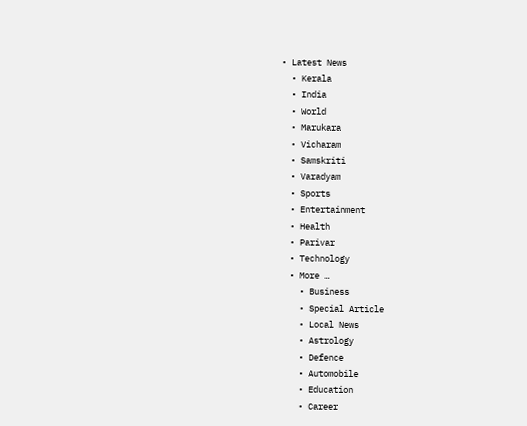• Latest News
  • Kerala
  • India
  • World
  • Marukara
  • Vicharam
  • Samskriti
  • Varadyam
  • Sports
  • Entertainment
  • Health
  • Parivar
  • Technology
  • More …
    • Business
    • Special Article
    • Local News
    • Astrology
    • Defence
    • Automobile
    • Education
    • Career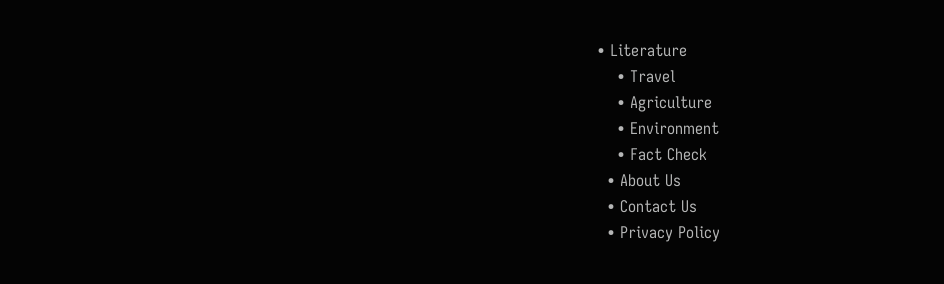• Literature
    • Travel
    • Agriculture
    • Environment
    • Fact Check
  • About Us
  • Contact Us
  • Privacy Policy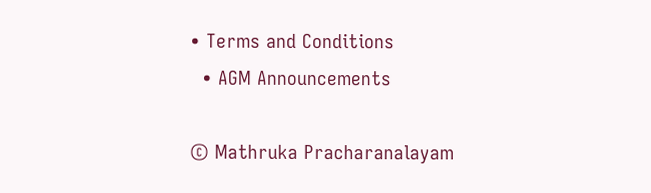• Terms and Conditions
  • AGM Announcements

© Mathruka Pracharanalayam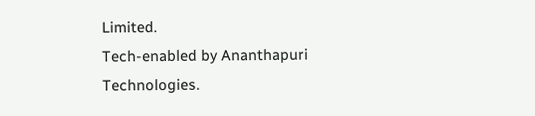Limited.
Tech-enabled by Ananthapuri Technologies.